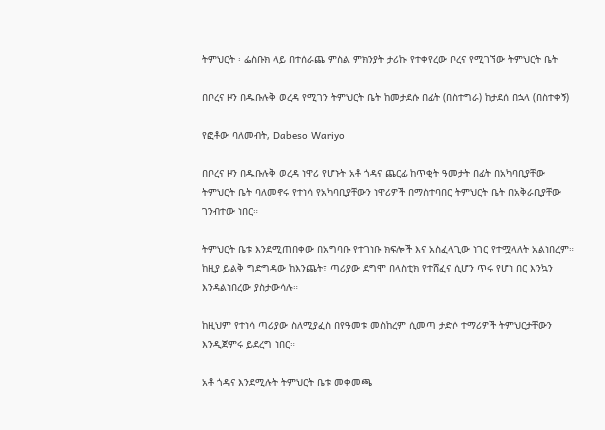ትምህርት ፡ ፌስቡክ ላይ በተሰራጨ ምስል ምክንያት ታሪኩ የተቀየረው ቦረና የሚገኘው ትምህርት ቤት

በቦረና ዞን በዱቡሉቅ ወረዳ የሚገን ትምህርት ቤት ከመታደሱ በፊት (በስተግራ) ከታደሰ በኋላ (በስተቀኝ)

የፎቶው ባለመብት, Dabeso Wariyo

በቦረና ዞን በዱቡሉቅ ወረዳ ነዋሪ የሆኑት አቶ ጎዳና ጨርፊ ከጥቂት ዓመታት በፊት በአካባቢያቸው ትምህርት ቤት ባለመኖሩ የተነሳ የአካባቢያቸውን ነዋሪዎች በማስተባበር ትምህርት ቤት በአቅራቢያቸው ገንብተው ነበር።

ትምህርት ቤቱ እንደሚጠበቀው በአግባቡ የተገነቡ ክፍሎች እና አስፈላጊው ነገር የተሟላለት አልነበረም። ከዚያ ይልቅ ግድግዳው ከእንጨት፣ ጣሪያው ደግሞ በላስቲክ የተሸፈና ሲሆን ጥሩ የሆነ በር እንኳን እንዳልነበረው ያስታውሳሉ።

ከዚህም የተነሳ ጣሪያው ስለሚያፈስ በየዓመቱ መስከረም ሲመጣ ታድሶ ተማሪዎች ትምህርታቸውን እንዲጀምሩ ይደረግ ነበር።

አቶ ጎዳና እንደሚሉት ትምህርት ቤቱ መቀመጫ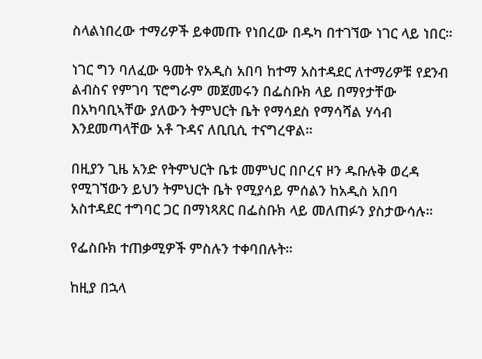ስላልነበረው ተማሪዎች ይቀመጡ የነበረው በዱካ በተገኘው ነገር ላይ ነበር።

ነገር ግን ባለፈው ዓመት የአዲስ አበባ ከተማ አስተዳደር ለተማሪዎቹ የደንብ ልብስና የምገባ ፕሮግራም መጀመሩን በፌስቡክ ላይ በማየታቸው በአካባቢኣቸው ያለውን ትምህርት ቤት የማሳደስ የማሳሻል ሃሳብ እንደመጣላቸው አቶ ጉዳና ለቢቢሲ ተናግረዋል።

በዚያን ጊዜ አንድ የትምህርት ቤቱ መምህር በቦረና ዞን ዱቡሉቅ ወረዳ የሚገኘውን ይህን ትምህርት ቤት የሚያሳይ ምሰልን ከአዲስ አበባ አስተዳደር ተግባር ጋር በማነጻጸር በፌስቡክ ላይ መለጠፉን ያስታውሳሉ።

የፌስቡክ ተጠቃሚዎች ምስሉን ተቀባበሉት።

ከዚያ በኋላ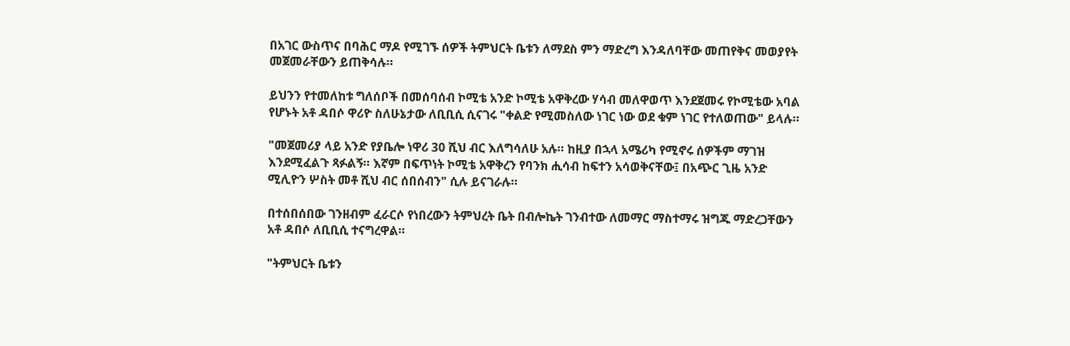በአገር ውስጥና በባሕር ማዶ የሚገኙ ሰዎች ትምህርት ቤቱን ለማደስ ምን ማድረግ እንዳለባቸው መጠየቅና መወያየት መጀመራቸውን ይጠቅሳሉ።

ይህንን የተመለከቱ ግለሰቦች በመሰባሰብ ኮሚቴ አንድ ኮሚቴ አዋቅረው ሃሳብ መለዋወጥ እንደጀመሩ የኮሚቴው አባል የሆኑት አቶ ዳበሶ ዋሪዮ ስለሁኔታው ለቢቢሲ ሲናገሩ "ቀልድ የሚመስለው ነገር ነው ወደ ቁም ነገር የተለወጠው" ይላሉ።

"መጀመሪያ ላይ አንድ የያቤሎ ነዋሪ 30 ሺህ ብር እለግሳለሁ አሉ። ከዚያ በኋላ አሜሪካ የሚኖሩ ሰዎችም ማገዝ እንደሚፈልጉ ጻፉልኝ። እኛም በፍጥነት ኮሚቴ አዋቅረን የባንክ ሒሳብ ከፍተን አሳወቅናቸው፤ በአጭር ጊዜ አንድ ሚሊዮን ሦስት መቶ ሺህ ብር ሰበሰብን" ሲሉ ይናገራሉ።

በተሰበሰበው ገንዘብም ፈራርሶ የነበረውን ትምህረት ቤት በብሎኬት ገንብተው ለመማር ማስተማሩ ዝግጁ ማድረጋቸውን አቶ ዳበሶ ለቢቢሲ ተናግረዋል።

"ትምህርት ቤቱን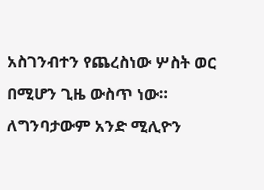አስገንብተን የጨረስነው ሦስት ወር በሚሆን ጊዜ ውስጥ ነው። ለግንባታውም አንድ ሚሊዮን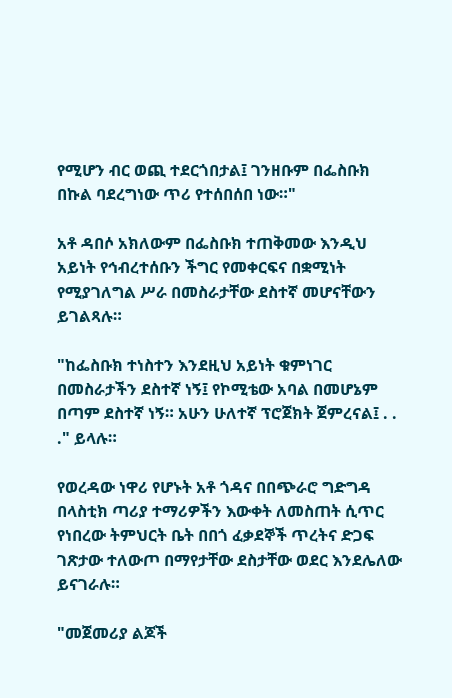የሚሆን ብር ወጪ ተደርጎበታል፤ ገንዘቡም በፌስቡክ በኩል ባደረግነው ጥሪ የተሰበሰበ ነው።"

አቶ ዳበሶ አክለውም በፌስቡክ ተጠቅመው እንዲህ አይነት የኅብረተሰቡን ችግር የመቀርፍና በቋሚነት የሚያገለግል ሥራ በመስራታቸው ደስተኛ መሆናቸውን ይገልጻሉ።

"ከፌስቡክ ተነስተን እንደዚህ አይነት ቁምነገር በመስራታችን ደስተኛ ነኝ፤ የኮሚቴው አባል በመሆኔም በጣም ደስተኛ ነኝ። አሁን ሁለተኛ ፕሮጀክት ጀምረናል፤ . . ." ይላሉ።

የወረዳው ነዋሪ የሆኑት አቶ ጎዳና በበጭራሮ ግድግዳ በላስቲክ ጣሪያ ተማሪዎችን እውቀት ለመስጠት ሲጥር የነበረው ትምህርት ቤት በበጎ ፈቃደኞች ጥረትና ድጋፍ ገጽታው ተለውጦ በማየታቸው ደስታቸው ወደር እንደሌለው ይናገራሉ።

"መጀመሪያ ልጆች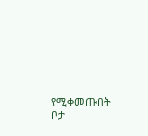የሚቀመጡበት ቦታ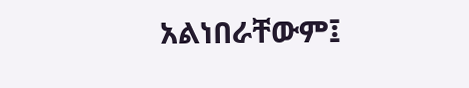አልነበራቸውም፤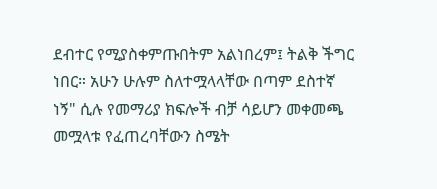ደብተር የሚያስቀምጡበትም አልነበረም፤ ትልቅ ችግር ነበር። አሁን ሁሉም ስለተሟላላቸው በጣም ደስተኛ ነኝ" ሲሉ የመማሪያ ክፍሎች ብቻ ሳይሆን መቀመጫ መሟላቱ የፈጠረባቸውን ስሜት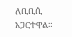ለቢቢሲ አጋርተዋል።